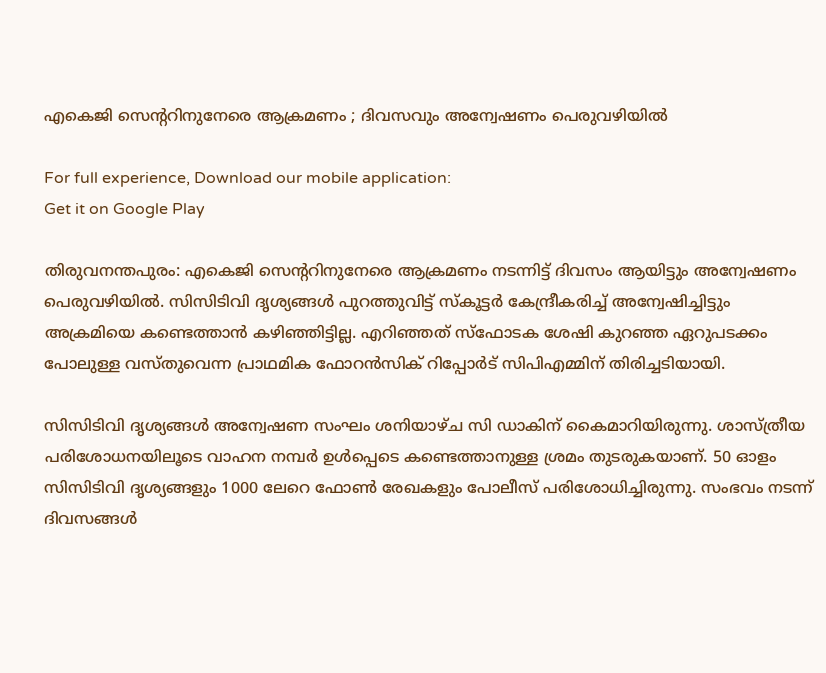എകെജി സെന്ററിനുനേരെ ആക്രമണം ; ദിവസവും അന്വേഷണം പെരുവഴിയില്‍

For full experience, Download our mobile application:
Get it on Google Play

തിരുവനന്തപുരം: എകെജി സെന്ററിനുനേരെ ആക്രമണം നടന്നിട്ട് ദിവസം ആയിട്ടും അന്വേഷണം പെരുവഴിയില്‍. സിസിടിവി ദൃശ്യങ്ങള്‍ പുറത്തുവിട്ട് സ്‌കൂട്ടര്‍ കേന്ദ്രീകരിച്ച്‌ അന്വേഷിച്ചിട്ടും അക്രമിയെ കണ്ടെത്താന്‍ കഴിഞ്ഞിട്ടില്ല. എറിഞ്ഞത് സ്‌ഫോടക ശേഷി കുറഞ്ഞ ഏറുപടക്കം പോലുള്ള വസ്തുവെന്ന പ്രാഥമിക ഫോറന്‍സിക് റിപ്പോര്‍ട് സിപിഎമ്മിന് തിരിച്ചടിയായി.

സിസിടിവി ദൃശ്യങ്ങള്‍ അന്വേഷണ സംഘം ശനിയാഴ്ച സി ഡാകിന് കൈമാറിയിരുന്നു. ശാസ്ത്രീയ പരിശോധനയിലൂടെ വാഹന നമ്പര്‍ ഉള്‍പ്പെടെ കണ്ടെത്താനുള്ള ശ്രമം തുടരുകയാണ്. 50 ഓളം സിസിടിവി ദൃശ്യങ്ങളും 1000 ലേറെ ഫോണ്‍ രേഖകളും പോലീസ് പരിശോധിച്ചിരുന്നു. സംഭവം നടന്ന് ദിവസങ്ങള്‍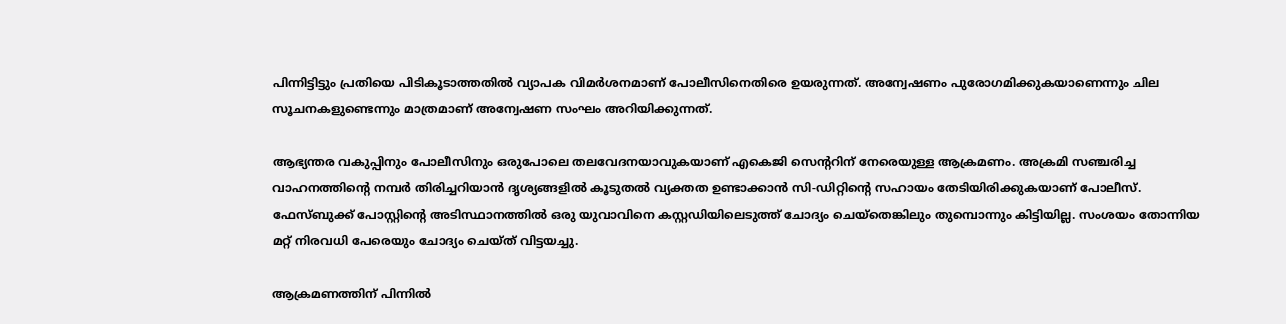പിന്നിട്ടിട്ടും പ്രതിയെ പിടികൂടാത്തതില്‍ വ്യാപക വിമര്‍ശനമാണ് പോലീസിനെതിരെ ഉയരുന്നത്. അന്വേഷണം പുരോഗമിക്കുകയാണെന്നും ചില സൂചനകളുണ്ടെന്നും മാത്രമാണ് അന്വേഷണ സംഘം അറിയിക്കുന്നത്.

ആഭ്യന്തര വകുപ്പിനും പോലീസിനും ഒരുപോലെ തലവേദനയാവുകയാണ് എകെജി സെന്ററിന് നേരെയുള്ള ആക്രമണം. അക്രമി സഞ്ചരിച്ച വാഹനത്തിന്റെ നമ്പര്‍ തിരിച്ചറിയാന്‍ ദൃശ്യങ്ങളില്‍ കൂടുതല്‍ വ്യക്തത ഉണ്ടാക്കാന്‍ സി-ഡിറ്റിന്റെ സഹായം തേടിയിരിക്കുകയാണ് പോലീസ്. ഫേസ്ബുക്ക് പോസ്റ്റിന്റെ അടിസ്ഥാനത്തില്‍ ഒരു യുവാവിനെ കസ്റ്റഡിയിലെടുത്ത് ചോദ്യം ചെയ്‌തെങ്കിലും തുമ്പൊന്നും കിട്ടിയില്ല. സംശയം തോന്നിയ മറ്റ് നിരവധി പേരെയും ചോദ്യം ചെയ്ത് വിട്ടയച്ചു.

ആക്രമണത്തിന് പിന്നില്‍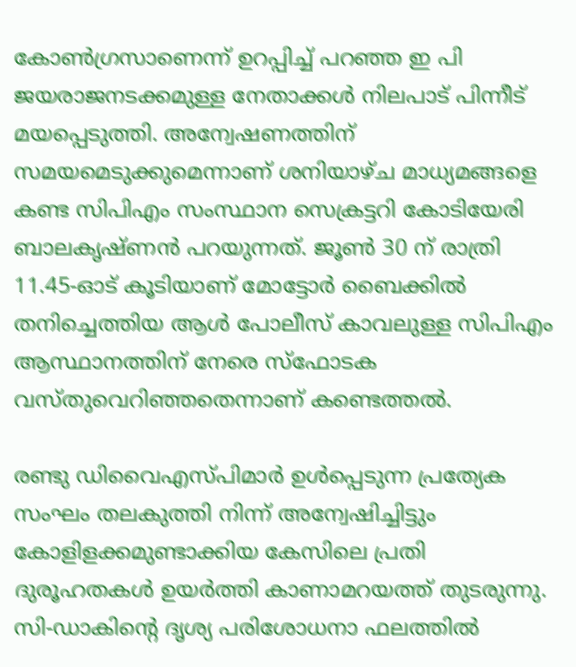കോണ്‍ഗ്രസാണെന്ന് ഉറപ്പിച്ച്‌ പറഞ്ഞ ഇ പി ജയരാജനടക്കമുള്ള നേതാക്കള്‍ നിലപാട് പിന്നീട് മയപ്പെടുത്തി. അന്വേഷണത്തിന് സമയമെടുക്കുമെന്നാണ് ശനിയാഴ്ച മാധ്യമങ്ങളെ കണ്ട സിപിഎം സംസ്ഥാന സെക്രട്ടറി കോടിയേരി ബാലകൃഷ്ണന്‍ പറയുന്നത്. ജൂണ്‍ 30 ന് രാത്രി 11.45-ഓട് കൂടിയാണ് മോട്ടോര്‍ ബൈക്കില്‍ തനിച്ചെത്തിയ ആള്‍ പോലീസ് കാവലുള്ള സിപിഎം ആസ്ഥാനത്തിന് നേരെ സ്‌ഫോടക വസ്തുവെറിഞ്ഞതെന്നാണ് കണ്ടെത്തല്‍.

രണ്ടു ഡിവൈഎസ്പിമാര്‍ ഉള്‍പ്പെടുന്ന പ്രത്യേക സംഘം തലകുത്തി നിന്ന് അന്വേഷിച്ചിട്ടും കോളിളക്കമുണ്ടാക്കിയ കേസിലെ പ്രതി ദുരൂഹതകള്‍ ഉയര്‍ത്തി കാണാമറയത്ത് തുടരുന്നു. സി-ഡാകിന്റെ ദൃശ്യ പരിശോധനാ ഫലത്തില്‍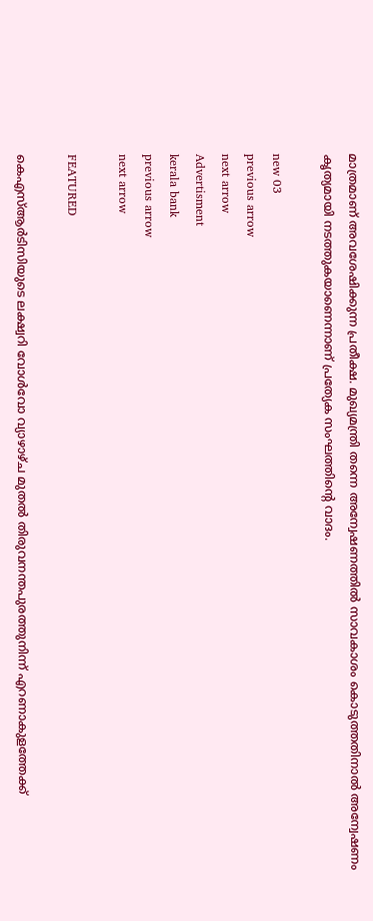മാത്രമാണ് അവശേഷിക്കുന്ന പ്രതീക്ഷ. മുഖ്യമന്ത്രി തന്നെ അന്വേഷണത്തില്‍ സാവകാശം കൊടുത്തതിനാല്‍ അന്വേഷണം കൃത്യമായി നടത്തുകയാണെന്നാണ് പ്രത്യേക സംഘത്തിന്റെ വാദം.

new 03
previous arrow
next arrow
Advertisment
kerala bank
previous arrow
next arrow

FEATURED

കെഎസ്ആർടിസിയുടെ ലക്ഷ്വറി വോൾവോ വ്യാഴാഴ്ച മുതൽ തിരുവനന്തപുരത്തുനിന്ന് എറണാകുളത്തേക്ക്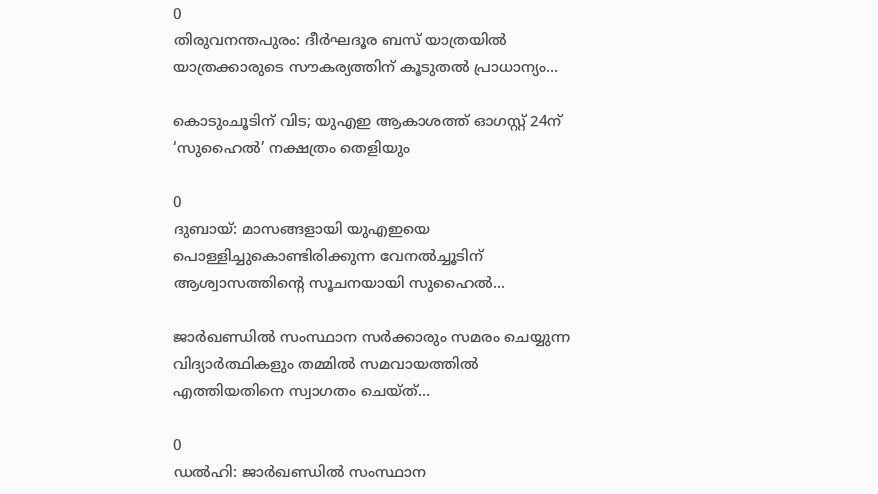0
തിരുവനന്തപുരം: ദീർഘദൂര ബസ് യാത്രയിൽ യാത്രക്കാരുടെ സൗകര്യത്തിന് കൂടുതൽ പ്രാധാന്യം...

കൊടുംചൂടിന് വിട; യുഎഇ ആകാശത്ത് ഓഗസ്റ്റ് 24ന് ‘സുഹൈൽ’ നക്ഷത്രം തെളിയും

0
ദുബായ്: മാസങ്ങളായി യുഎഇയെ പൊള്ളിച്ചുകൊണ്ടിരിക്കുന്ന വേനൽച്ചൂടിന് ആശ്വാസത്തിന്റെ സൂചനയായി സുഹൈൽ...

ജാർഖണ്ഡിൽ സംസ്ഥാന സർക്കാരും സമരം ചെയ്യുന്ന വിദ്യാർത്ഥികളും തമ്മിൽ സമവായത്തിൽ എത്തിയതിനെ സ്വാഗതം ചെയ്ത്...

0
ഡൽഹി: ജാർഖണ്ഡിൽ സംസ്ഥാന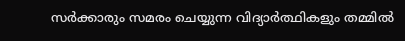സർക്കാരും സമരം ചെയ്യുന്ന വിദ്യാർത്ഥികളും തമ്മിൽ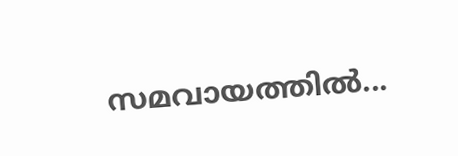സമവായത്തിൽ...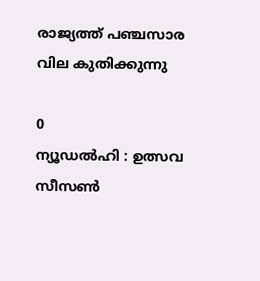രാജ്യത്ത് പഞ്ചസാര വില കുതിക്കുന്നു

0
ന്യൂഡൽഹി : ഉത്സവ സീസണ്‍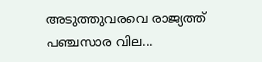അടുത്തുവരവെ രാജ്യത്ത് പഞ്ചസാര വില...